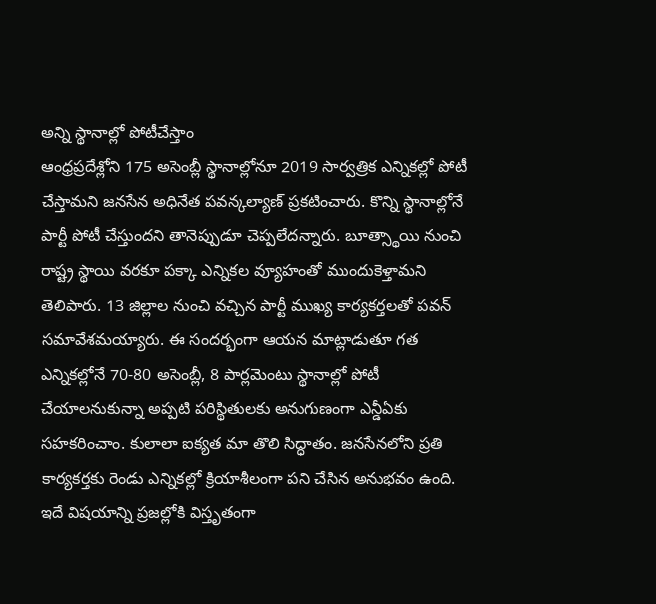అన్ని స్థానాల్లో పోటీచేస్తాం
ఆంధ్రప్రదేశ్లోని 175 అసెంబ్లీ స్థానాల్లోనూ 2019 సార్వత్రిక ఎన్నికల్లో పోటీ చేస్తామని జనసేన అధినేత పవన్కల్యాణ్ ప్రకటించారు. కొన్ని స్థానాల్లోనే పార్టీ పోటీ చేస్తుందని తానెప్పుడూ చెప్పలేదన్నారు. బూత్స్థాయి నుంచి రాష్ట్ర స్థాయి వరకూ పక్కా ఎన్నికల వ్యూహంతో ముందుకెళ్తామని తెలిపారు. 13 జిల్లాల నుంచి వచ్చిన పార్టీ ముఖ్య కార్యకర్తలతో పవన్ సమావేశమయ్యారు. ఈ సందర్భంగా ఆయన మాట్లాడుతూ గత ఎన్నికల్లోనే 70-80 అసెంబ్లీ, 8 పార్లమెంటు స్థానాల్లో పోటీ చేయాలనుకున్నా అప్పటి పరిస్థితులకు అనుగుణంగా ఎన్డీఏకు సహకరించాం. కులాలా ఐక్యత మా తొలి సిద్ధాతం. జనసేనలోని ప్రతి కార్యకర్తకు రెండు ఎన్నికల్లో క్రియాశీలంగా పని చేసిన అనుభవం ఉంది. ఇదే విషయాన్ని ప్రజల్లోకి విస్తృతంగా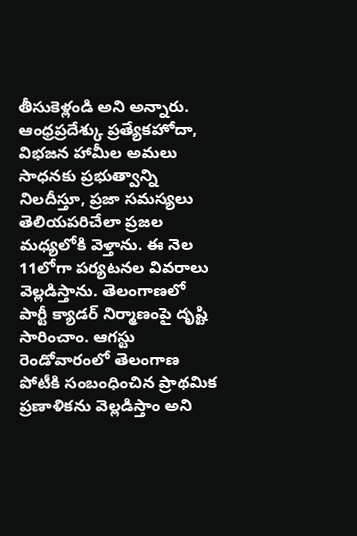తీసుకెళ్లండి అని అన్నారు.
ఆంధ్రప్రదేశ్కు ప్రత్యేకహోదా, విభజన హామీల అమలు సాధనకు ప్రభుత్వాన్ని నిలదీస్తూ, ప్రజా సమస్యలు తెలియపరిచేలా ప్రజల మధ్యలోకి వెళ్తాను. ఈ నెల 11లోగా పర్యటనల వివరాలు వెల్లడిస్తాను. తెలంగాణలో పార్టీ క్యాడర్ నిర్మాణంపై దృష్టి సారించాం. ఆగస్టు రెండోవారంలో తెలంగాణ పోటీకి సంబంధించిన ప్రాథమిక ప్రణాళికను వెల్లడిస్తాం అని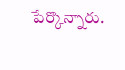పేర్కొన్నారు.